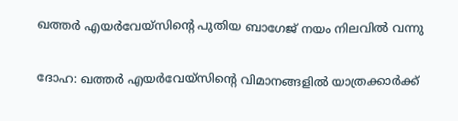ഖത്തര്‍ എയര്‍വേയ്‌സിന്റെ പുതിയ ബാഗേജ് നയം നിലവില്‍ വന്നു

ദോഹ: ഖത്തര്‍ എയര്‍വേയ്‌സിന്റെ വിമാനങ്ങളില്‍ യാത്രക്കാര്‍ക്ക്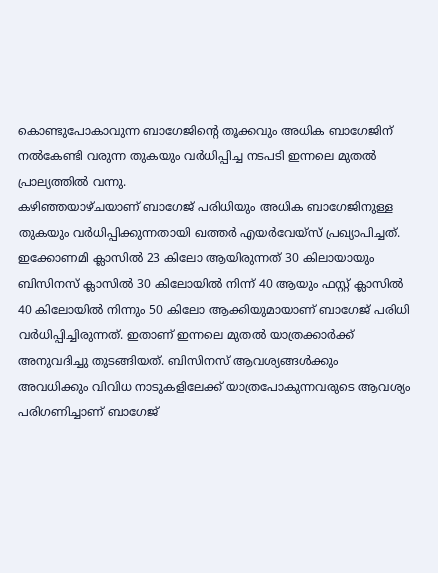കൊണ്ടുപോകാവുന്ന ബാഗേജിന്റെ തൂക്കവും അധിക ബാഗേജിന് നല്‍കേണ്ടി വരുന്ന തുകയും വര്‍ധിപ്പിച്ച നടപടി ഇന്നലെ മുതല്‍ പ്രാല്യത്തില്‍ വന്നു.
കഴിഞ്ഞയാഴ്ചയാണ് ബാഗേജ് പരിധിയും അധിക ബാഗേജിനുള്ള തുകയും വര്‍ധിപ്പിക്കുന്നതായി ഖത്തര്‍ എയര്‍വേയ്‌സ് പ്രഖ്യാപിച്ചത്.  ഇക്കോണമി ക്ലാസില്‍ 23 കിലോ ആയിരുന്നത് 30 കിലായായും ബിസിനസ് ക്ലാസില്‍ 30 കിലോയില്‍ നിന്ന് 40 ആയും ഫസ്റ്റ് ക്ലാസില്‍ 40 കിലോയില്‍ നിന്നും 50 കിലോ ആക്കിയുമായാണ് ബാഗേജ് പരിധി വര്‍ധിപ്പിച്ചിരുന്നത്. ഇതാണ് ഇന്നലെ മുതല്‍ യാത്രക്കാര്‍ക്ക് അനുവദിച്ചു തുടങ്ങിയത്. ബിസിനസ് ആവശ്യങ്ങള്‍ക്കും അവധിക്കും വിവിധ നാടുകളിലേക്ക് യാത്രപോകുന്നവരുടെ ആവശ്യം പരിഗണിച്ചാണ് ബാഗേജ്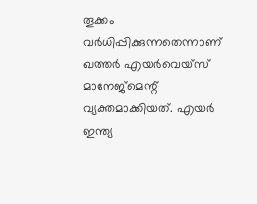തൂക്കം വര്‍ധിപ്പിക്കുന്നതെന്നാണ് ഖത്തര്‍ എയര്‍വെയ്‌സ് മാനേജ്‌മെന്റ് വ്യക്തമാക്കിയത്. എയര്‍ ഇന്ത്യ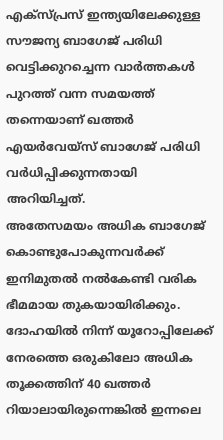എക്‌സ്പ്രസ് ഇന്ത്യയിലേക്കുള്ള സൗജന്യ ബാഗേജ് പരിധി വെട്ടിക്കുറച്ചെന്ന വാര്‍ത്തകള്‍ പുറത്ത് വന്ന സമയത്ത് തന്നെയാണ് ഖത്തര്‍ എയര്‍വേയ്‌സ് ബാഗേജ് പരിധി വര്‍ധിപ്പിക്കുന്നതായി അറിയിച്ചത്.
അതേസമയം അധിക ബാഗേജ് കൊണ്ടുപോകുന്നവര്‍ക്ക് ഇനിമുതല്‍ നല്‍കേണ്ടി വരിക ഭീമമായ തുകയായിരിക്കും. ദോഹയില്‍ നിന്ന് യൂറോപ്പിലേക്ക് നേരത്തെ ഒരുകിലോ അധിക തൂക്കത്തിന് 40 ഖത്തര്‍ റിയാലായിരുന്നെങ്കില്‍ ഇന്നലെ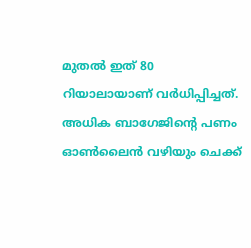മുതല്‍ ഇത് 80 റിയാലായാണ് വര്‍ധിപ്പിച്ചത്. അധിക ബാഗേജിന്റെ പണം ഓണ്‍ലൈന്‍ വഴിയും ചെക്ക്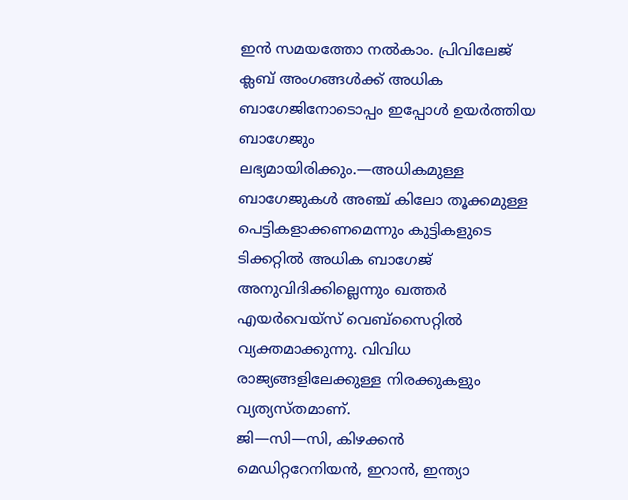ഇന്‍ സമയത്തോ നല്‍കാം. പ്രിവിലേജ് ക്ലബ് അംഗങ്ങള്‍ക്ക് അധിക ബാഗേജിനോടൊപ്പം ഇപ്പോള്‍ ഉയര്‍ത്തിയ ബാഗേജും ലഭ്യമായിരിക്കും.—അധികമുള്ള ബാഗേജുകള്‍ അഞ്ച് കിലോ തൂക്കമുള്ള പെട്ടികളാക്കണമെന്നും കുട്ടികളുടെ ടിക്കറ്റില്‍ അധിക ബാഗേജ് അനുവിദിക്കില്ലെന്നും ഖത്തര്‍ എയര്‍വെയ്‌സ് വെബ്‌സൈറ്റില്‍ വ്യക്തമാക്കുന്നു. വിവിധ രാജ്യങ്ങളിലേക്കുള്ള നിരക്കുകളും വ്യത്യസ്തമാണ്.
ജി—സി—സി, കിഴക്കന്‍ മെഡിറ്ററേനിയന്‍, ഇറാന്‍, ഇന്ത്യാ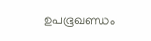ഉപഭൂഖണ്ഡം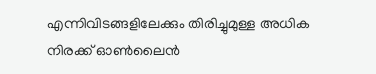എന്നിവിടങ്ങളിലേക്കും തിരിച്ചുമുള്ള അധിക നിരക്ക് ഓണ്‍ലൈന്‍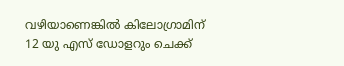വഴിയാണെങ്കില്‍ കിലോഗ്രാമിന് 12 യു എസ് ഡോളറും ചെക്ക്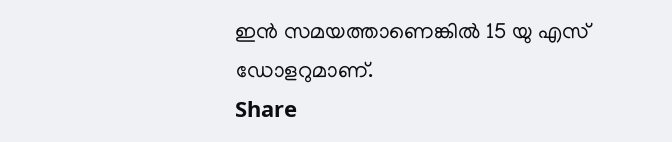ഇന്‍ സമയത്താണെങ്കില്‍ 15 യു എസ് ഡോളറുമാണ്.
Share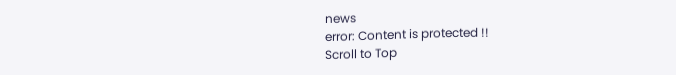news
error: Content is protected !!
Scroll to Top